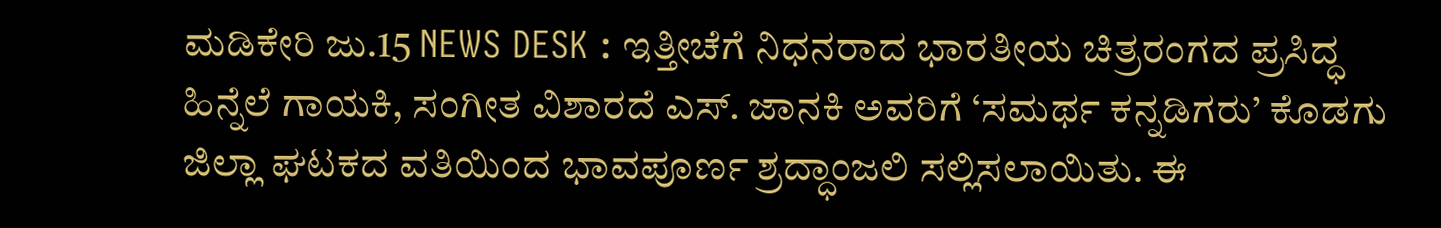ಮಡಿಕೇರಿ ಜು.15 NEWS DESK : ಇತ್ತೀಚೆಗೆ ನಿಧನರಾದ ಭಾರತೀಯ ಚಿತ್ರರಂಗದ ಪ್ರಸಿದ್ಧ ಹಿನ್ನೆಲೆ ಗಾಯಕಿ, ಸಂಗೀತ ವಿಶಾರದೆ ಎಸ್. ಜಾನಕಿ ಅವರಿಗೆ ‘ಸಮರ್ಥ ಕನ್ನಡಿಗರು’ ಕೊಡಗು ಜಿಲ್ಲಾ ಘಟಕದ ವತಿಯಿಂದ ಭಾವಪೂರ್ಣ ಶ್ರದ್ಧಾಂಜಲಿ ಸಲ್ಲಿಸಲಾಯಿತು. ಈ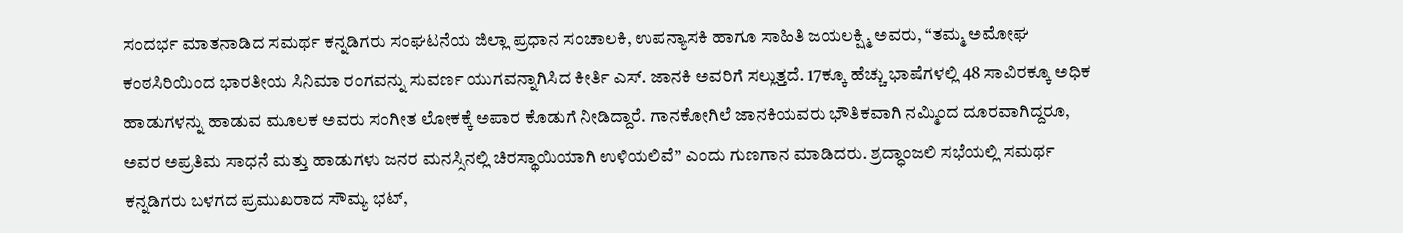ಸಂದರ್ಭ ಮಾತನಾಡಿದ ಸಮರ್ಥ ಕನ್ನಡಿಗರು ಸಂಘಟನೆಯ ಜಿಲ್ಲಾ ಪ್ರಧಾನ ಸಂಚಾಲಕಿ, ಉಪನ್ಯಾಸಕಿ ಹಾಗೂ ಸಾಹಿತಿ ಜಯಲಕ್ಷ್ಮಿ ಅವರು, “ತಮ್ಮ ಅಮೋಘ ಕಂಠಸಿರಿಯಿಂದ ಭಾರತೀಯ ಸಿನಿಮಾ ರಂಗವನ್ನು ಸುವರ್ಣ ಯುಗವನ್ನಾಗಿಸಿದ ಕೀರ್ತಿ ಎಸ್. ಜಾನಕಿ ಅವರಿಗೆ ಸಲ್ಲುತ್ತದೆ. 17ಕ್ಕೂ ಹೆಚ್ಚು ಭಾಷೆಗಳಲ್ಲಿ 48 ಸಾವಿರಕ್ಕೂ ಅಧಿಕ ಹಾಡುಗಳನ್ನು ಹಾಡುವ ಮೂಲಕ ಅವರು ಸಂಗೀತ ಲೋಕಕ್ಕೆ ಅಪಾರ ಕೊಡುಗೆ ನೀಡಿದ್ದಾರೆ. ಗಾನಕೋಗಿಲೆ ಜಾನಕಿಯವರು ಭೌತಿಕವಾಗಿ ನಮ್ಮಿಂದ ದೂರವಾಗಿದ್ದರೂ, ಅವರ ಅಪ್ರತಿಮ ಸಾಧನೆ ಮತ್ತು ಹಾಡುಗಳು ಜನರ ಮನಸ್ಸಿನಲ್ಲಿ ಚಿರಸ್ಥಾಯಿಯಾಗಿ ಉಳಿಯಲಿವೆ” ಎಂದು ಗುಣಗಾನ ಮಾಡಿದರು. ಶ್ರದ್ಧಾಂಜಲಿ ಸಭೆಯಲ್ಲಿ ಸಮರ್ಥ ಕನ್ನಡಿಗರು ಬಳಗದ ಪ್ರಮುಖರಾದ ಸೌಮ್ಯ ಭಟ್,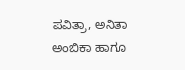ಪವಿತ್ರಾ, ಅನಿತಾ ಅಂಬಿಕಾ ಹಾಗೂ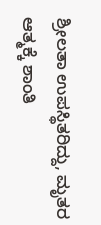ಶ್ರೀಲತಾ ಉಪಸ್ಥಿತರಿದ್ದು, ಮೃತರ ಆತ್ಮಕ್ಕೆ ಶಾಂತಿ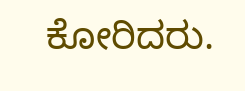ಕೋರಿದರು.